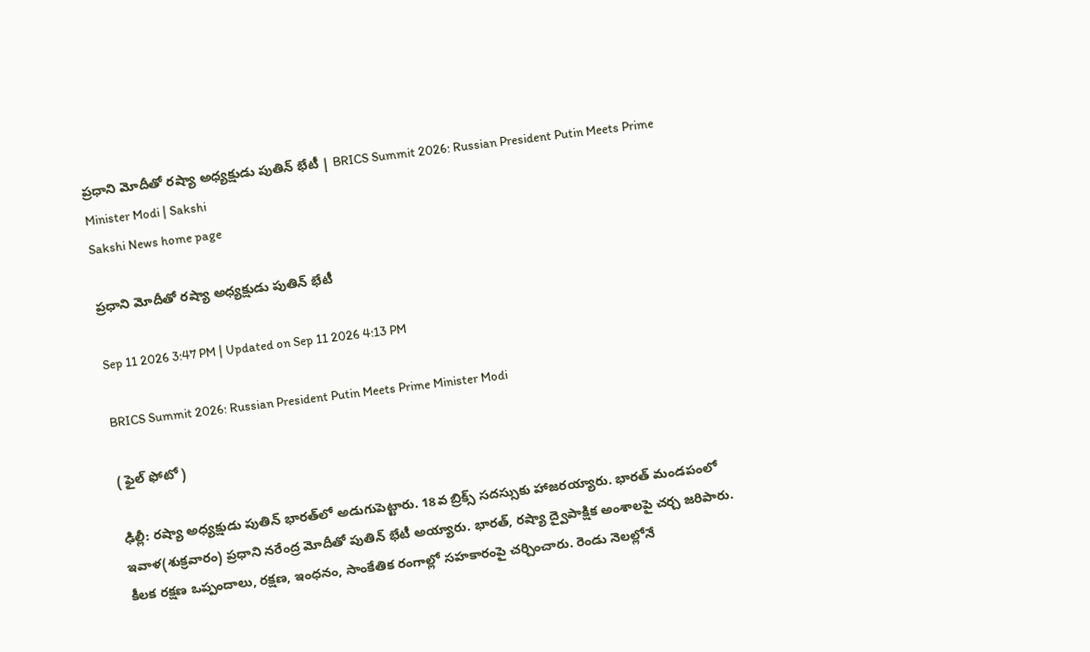ప్రధాని మోదీతో రష్యా అధ్యక్షుడు పుతిన్‌ భేటీ | BRICS Summit 2026: Russian President Putin Meets Prime Minister Modi | Sakshi
Sakshi News home page

ప్రధాని మోదీతో రష్యా అధ్యక్షుడు పుతిన్‌ భేటీ

Sep 11 2026 3:47 PM | Updated on Sep 11 2026 4:13 PM

BRICS Summit 2026: Russian President Putin Meets Prime Minister Modi

( ఫైల్‌ ఫోటో )

ఢిల్లీ: రష్యా అధ్యక్షుడు పుతిన్‌ భారత్‌లో అడుగుపెట్టారు. 18వ బ్రిక్స్‌ సదస్సుకు హాజరయ్యారు. భారత్‌ మండపంలో ఇవాళ(శుక్రవారం) ప్రధాని నరేంద్ర మోదీతో పుతిన్‌ భేటీ అయ్యారు. భారత్‌, రష్యా ద్వైపాక్షిక అంశాలపై చర్చ జరిపారు. కీలక రక్షణ ఒప్పందాలు, రక్షణ, ఇంధనం, సాంకేతిక రంగాల్లో సహకారంపై చర్చించారు. రెండు నెలల్లోనే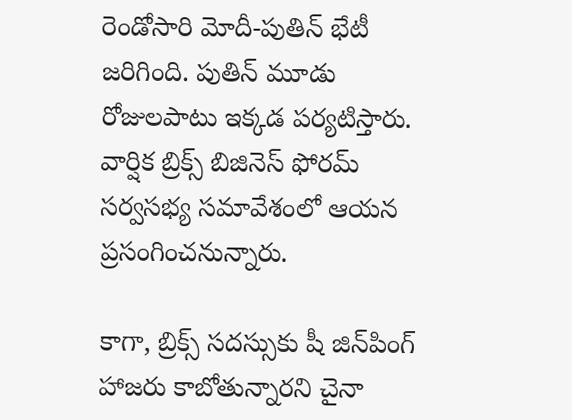రెండోసారి మోదీ-పుతిన్‌ భేటీ జరిగింది. పుతిన్‌ మూడు రోజులపాటు ఇక్కడ పర్యటిస్తారు. వార్షిక బ్రిక్స్‌ బిజినెస్‌ ఫోరమ్‌ సర్వసభ్య సమావేశంలో ఆయన ప్రసంగించనున్నారు.

కాగా, బ్రిక్స్‌ సదస్సుకు షీ జిన్‌పింగ్‌ హాజరు కాబోతున్నారని చైనా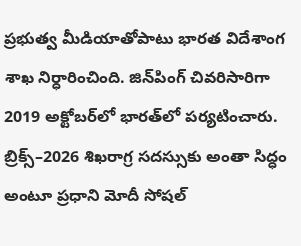ప్రభుత్వ మీడియాతోపాటు భారత విదేశాంగ శాఖ నిర్ధారించింది. జిన్‌పింగ్‌ చివరిసారిగా 2019 అక్టోబర్‌లో భారత్‌లో పర్యటించారు. బ్రిక్స్‌–2026 శిఖరాగ్ర సదస్సుకు అంతా సిద్ధం అంటూ ప్రధాని మోదీ సోషల్‌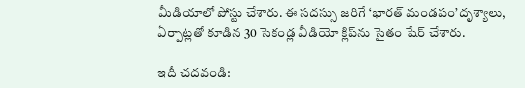మీడియాలో పోస్టు చేశారు. ఈ సదస్సు జరిగే ‘భారత్‌ మండపం’దృశ్యాలు, ఏర్పాట్లతో కూడిన 30 సెకండ్ల వీడియో క్లిప్‌ను సైతం షేర్‌ చేశారు.

ఇదీ చదవండి: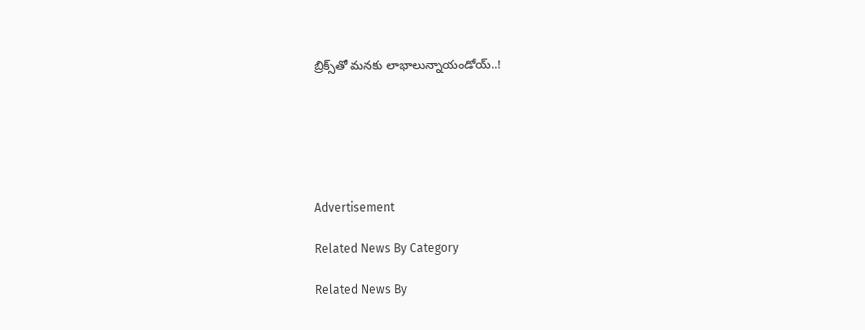బ్రిక్స్‌తో మనకు లాభాలున్నాయండోయ్‌..!






Advertisement

Related News By Category

Related News By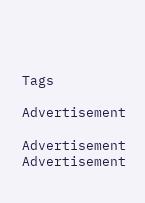Tags

Advertisement

Advertisement
Advertisement